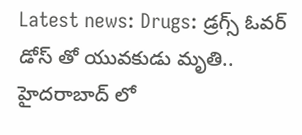Latest news: Drugs: డ్రగ్స్ ఓవర్ డోస్ తో యువకుడు మృతి.. హైదరాబాద్ లో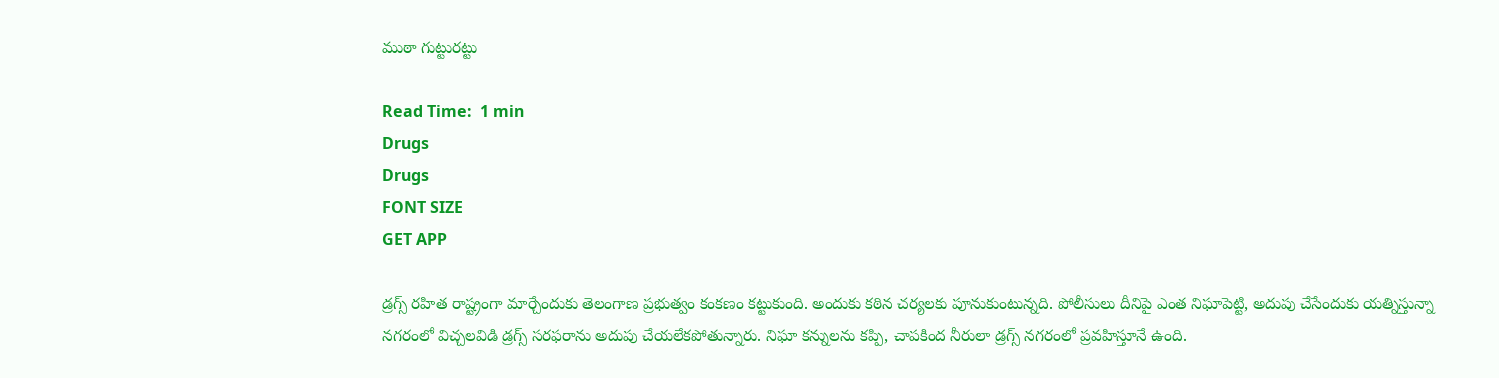ముఠా గుట్టురట్టు

Read Time:  1 min
Drugs
Drugs
FONT SIZE
GET APP

డ్రగ్స్ రహిత రాష్ట్రంగా మార్చేందుకు తెలంగాణ ప్రభుత్వం కంకణం కట్టుకుంది. అందుకు కఠిన చర్యలకు పూనుకుంటున్నది. పోలీసులు దీనిపై ఎంత నిఘాపెట్టి, అదుపు చేసేందుకు యత్నిస్తున్నా నగరంలో విచ్చలవిడి డ్రగ్స్ సరఫరాను అదుపు చేయలేకపోతున్నారు. నిఘా కన్నులను కప్పి, చాపకింద నీరులా డ్రగ్స్ నగరంలో ప్రవహిస్తూనే ఉంది.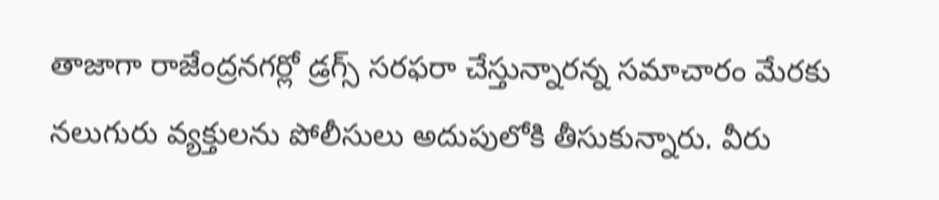తాజాగా రాజేంద్రనగర్లో డ్రగ్స్ సరఫరా చేస్తున్నారన్న సమాచారం మేరకు నలుగురు వ్యక్తులను పోలీసులు అదుపులోకి తీసుకున్నారు. వీరు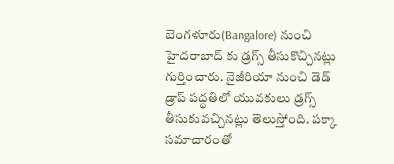బెంగళూరు(Bangalore) నుంచి హైదరాబాద్ కు డ్రగ్స్ తీసుకొచ్చినట్లు గుర్తించారు. నైజీరియా నుంచి డెడ్ డ్రాప్ పద్ధతిలో యువకులు డ్రగ్స్ తీసుకువచ్చినట్లు తెలుస్తోంది. పక్కా సమాచారంతో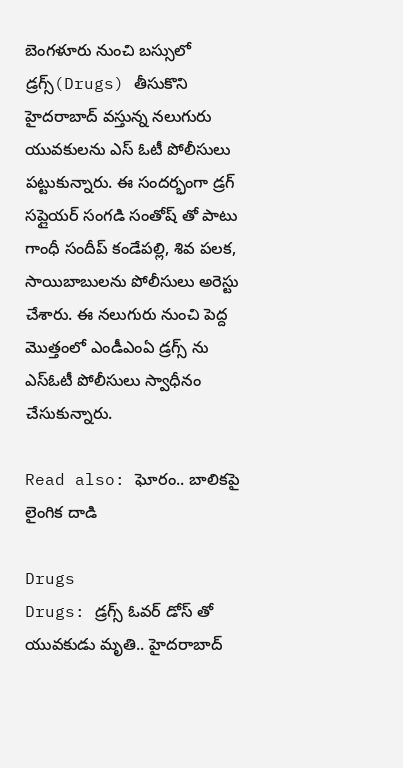బెంగళూరు నుంచి బస్సులో డ్రగ్స్(Drugs) తీసుకొని హైదరాబాద్ వస్తున్న నలుగురు యువకులను ఎస్ ఓటీ పోలీసులు పట్టుకున్నారు. ఈ సందర్భంగా డ్రగ్ సప్లైయర్ సంగడి సంతోష్ తో పాటు గాంధీ సందీప్ కండేపల్లి, శివ పలక, సాయిబాబులను పోలీసులు అరెస్టు చేశారు. ఈ నలుగురు నుంచి పెద్ద మొత్తంలో ఎండీఎంఏ డ్రగ్స్ ను ఎస్ఓటీ పోలీసులు స్వాధీనం చేసుకున్నారు.

Read also: ఘోరం.. బాలికపై లైంగిక దాడి

Drugs
Drugs: డ్రగ్స్ ఓవర్ డోస్ తో యువకుడు మృతి.. హైదరాబాద్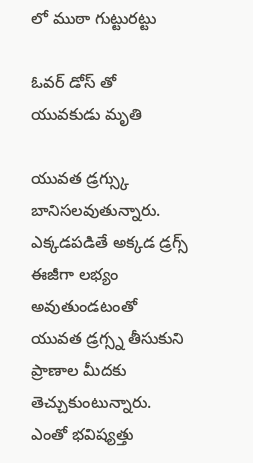లో ముఠా గుట్టురట్టు

ఓవర్ డోస్ తో యువకుడు మృతి

యువత డ్రగ్స్కు బానిసలవుతున్నారు. ఎక్కడపడితే అక్కడ డ్రగ్స్ ఈజీగా లభ్యం అవుతుండటంతో యువత డ్రగ్స్న తీసుకుని ప్రాణాల మీదకు తెచ్చుకుంటున్నారు. ఎంతో భవిష్యత్తు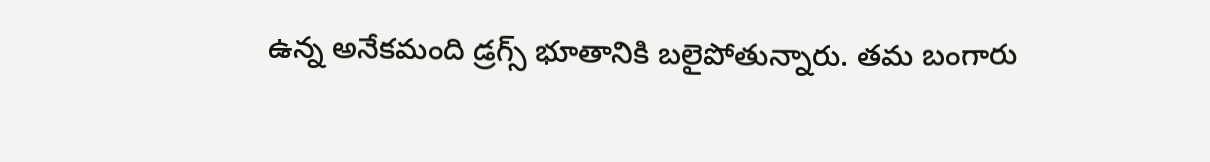ఉన్న అనేకమంది డ్రగ్స్ భూతానికి బలైపోతున్నారు. తమ బంగారు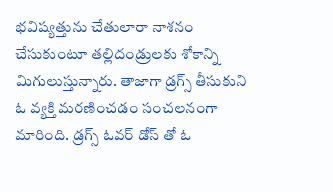భవిష్యత్తును చేతులారా నాశనం చేసుకుంటూ తల్లిదండ్రులకు శోకాన్ని మిగులుస్తున్నారు. తాజాగా డ్రగ్స్ తీసుకుని ఓ వ్యక్తి మరణించడం సంచలనంగా మారింది. డ్రగ్స్ ఓవర్ డోస్ తో ఓ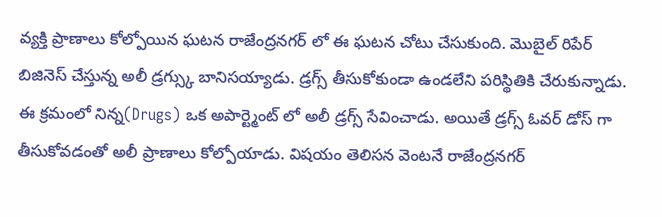వ్యక్తి ప్రాణాలు కోల్పోయిన ఘటన రాజేంద్రనగర్ లో ఈ ఘటన చోటు చేసుకుంది. మొబైల్ రిపేర్ బిజినెస్ చేస్తున్న అలీ డ్రగ్స్కు బానిసయ్యాడు. డ్రగ్స్ తీసుకోకుండా ఉండలేని పరిస్థితికి చేరుకున్నాడు. ఈ క్రమంలో నిన్న(Drugs) ఒక అపార్ట్మెంట్ లో అలీ డ్రగ్స్ సేవించాడు. అయితే డ్రగ్స్ ఓవర్ డోస్ గా తీసుకోవడంతో అలీ ప్రాణాలు కోల్పోయాడు. విషయం తెలిసన వెంటనే రాజేంద్రనగర్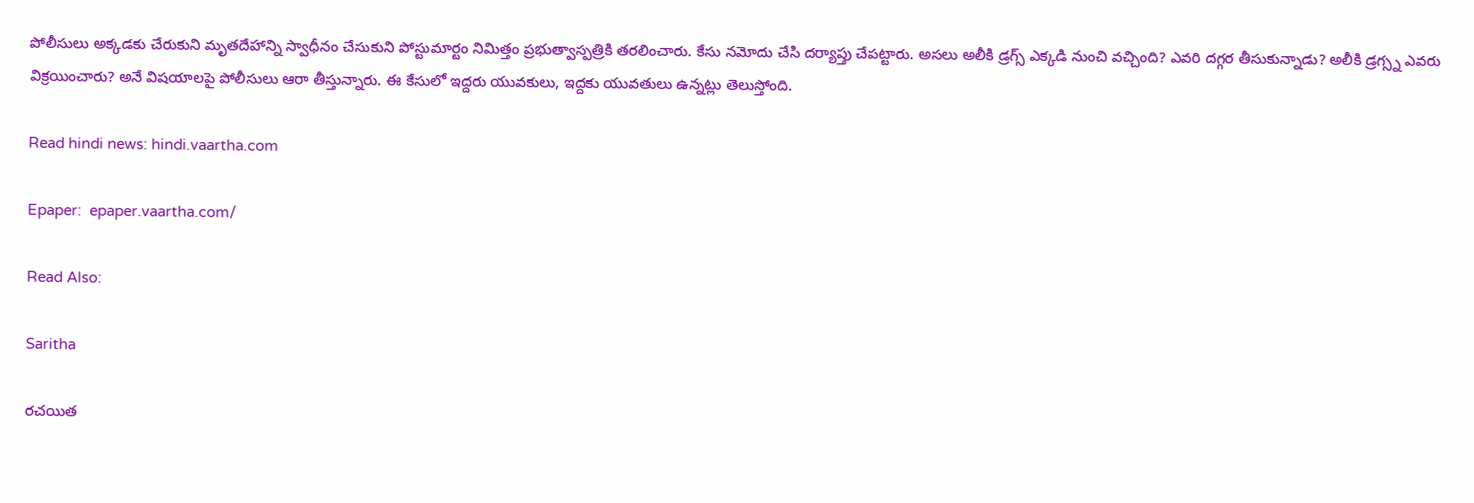పోలీసులు అక్కడకు చేరుకుని మృతదేహాన్ని స్వాధీనం చేసుకుని పోస్టుమార్టం నిమిత్తం ప్రభుత్వాస్పత్రికి తరలించారు. కేసు నమోదు చేసి దర్యాప్తు చేపట్టారు. అసలు అలీకి డ్రగ్స్ ఎక్కడి నుంచి వచ్చింది? ఎవరి దగ్గర తీసుకున్నాడు? అలీకి డ్రగ్స్న ఎవరు విక్రయించారు? అనే విషయాలపై పోలీసులు ఆరా తీస్తున్నారు. ఈ కేసులో ఇద్దరు యువకులు, ఇద్దకు యువతులు ఉన్నట్లు తెలుస్తోంది.

Read hindi news: hindi.vaartha.com

Epaper:  epaper.vaartha.com/

Read Also:

Saritha

రచయిత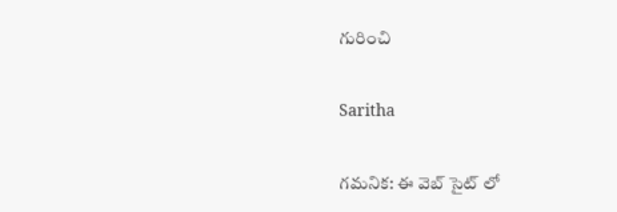గురించి

Saritha

గమనిక: ఈ వెబ్ సైట్ లో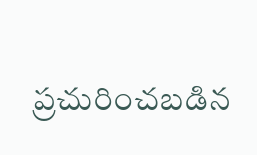ప్రచురించబడిన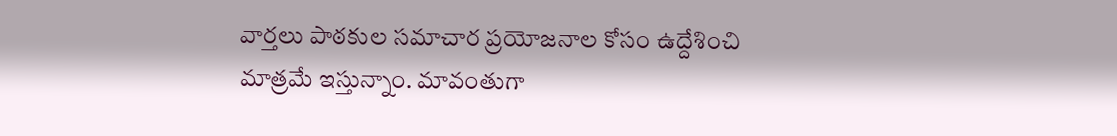వార్తలు పాఠకుల సమాచార ప్రయోజనాల కోసం ఉద్దేశించి మాత్రమే ఇస్తున్నాం. మావంతుగా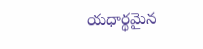యధార్థమైన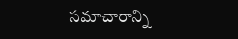సమాచారాన్ని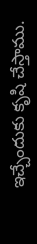ఇచ్చేందుకు కృషి చేస్తాము.